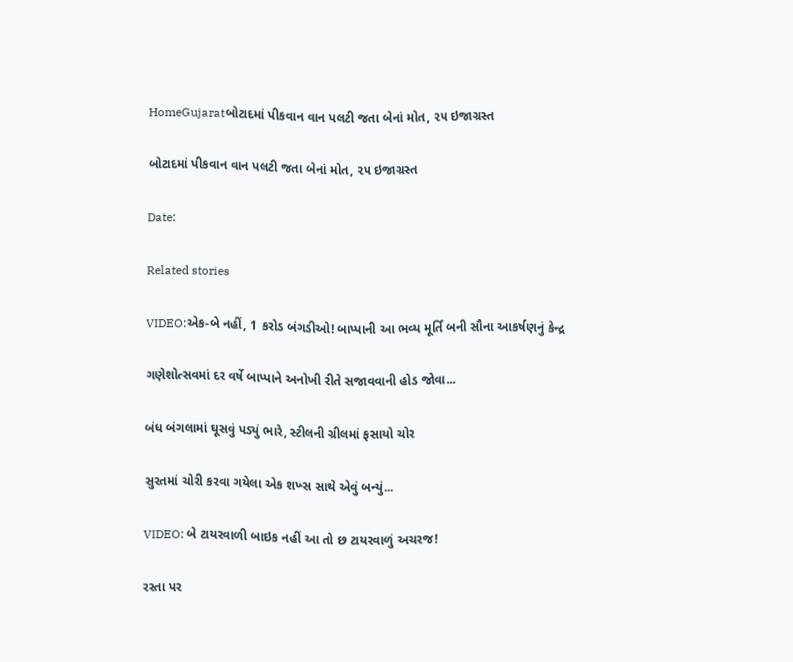HomeGujaratબોટાદમાં પીકવાન વાન પલટી જતા બેનાં મોત, ૨૫ ઇજાગ્રસ્ત

બોટાદમાં પીકવાન વાન પલટી જતા બેનાં મોત, ૨૫ ઇજાગ્રસ્ત

Date:

Related stories

VIDEO:એક-બે નહીં, 1 કરોડ બંગડીઓ! બાપ્પાની આ ભવ્ય મૂર્તિ બની સૌના આકર્ષણનું કેન્દ્ર

ગણેશોત્સવમાં દર વર્ષે બાપ્પાને અનોખી રીતે સજાવવાની હોડ જોવા...

બંધ બંગલામાં ઘૂસવું પડ્યું ભારે, સ્ટીલની ગ્રીલમાં ફસાયો ચોર

સુરતમાં ચોરી કરવા ગયેલા એક શખ્સ સાથે એવું બન્યું...

VIDEO: બે ટાયરવાળી બાઇક નહીં આ તો છ ટાયરવાળું અચરજ!

રસ્તા પર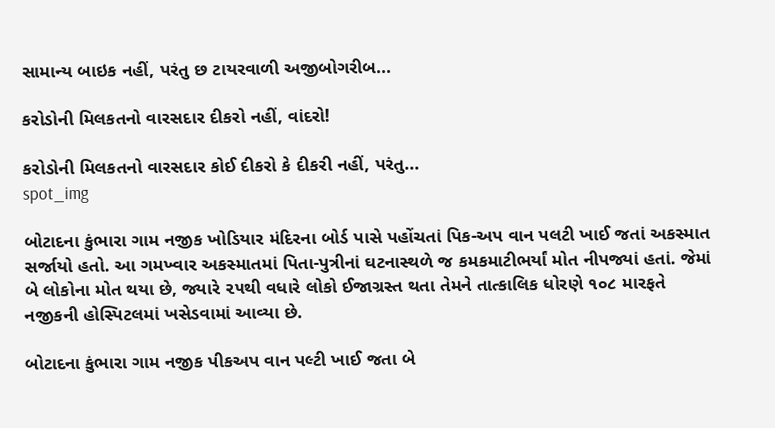સામાન્ય બાઇક નહીં, પરંતુ છ ટાયરવાળી અજીબોગરીબ...

કરોડોની મિલકતનો વારસદાર દીકરો નહીં, વાંદરો!

કરોડોની મિલકતનો વારસદાર કોઈ દીકરો કે દીકરી નહીં, પરંતુ...
spot_img

બોટાદના કુંભારા ગામ નજીક ખોડિયાર મંદિરના બોર્ડ પાસે પહોંચતાં પિક-અપ વાન પલટી ખાઈ જતાં અકસ્માત સર્જાયો હતો. આ ગમખ્વાર અકસ્માતમાં પિતા-પુત્રીનાં ઘટનાસ્થળે જ કમકમાટીભર્યાં મોત નીપજ્યાં હતાં. જેમાં બે લોકોના મોત થયા છે, જ્યારે ૨૫થી વધારે લોકો ઈજાગ્રસ્ત થતા તેમને તાત્કાલિક ધોરણે ૧૦૮ મારફતે નજીકની હોસ્પિટલમાં ખસેડવામાં આવ્યા છે.

બોટાદના કુંભારા ગામ નજીક પીકઅપ વાન પલ્ટી ખાઈ જતા બે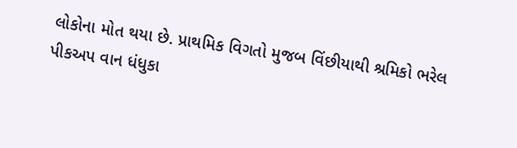લોકોના મોત થયા છે. પ્રાથમિક વિગતો મુજબ વિંછીયાથી શ્રમિકો ભરેલ પીકઅપ વાન ધંધુકા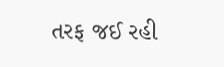તરફ જઈ રહી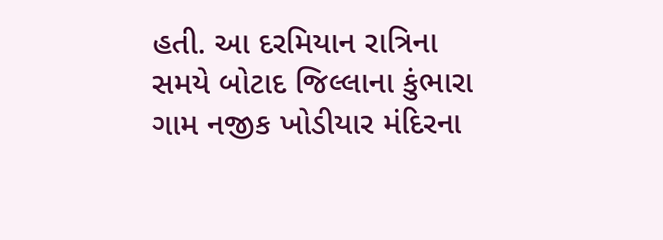હતી. આ દરમિયાન રાત્રિના સમયે બોટાદ જિલ્લાના કુંભારા ગામ નજીક ખોડીયાર મંદિરના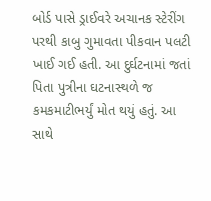બોર્ડ પાસે ડ્રાઈવરે અચાનક સ્ટેરીંગ પરથી કાબુ ગુમાવતા પીકવાન પલટી ખાઈ ગઈ હતી. આ દુર્ઘટનામાં જતાં પિતા પુત્રીના ઘટનાસ્થળે જ કમકમાટીભર્યું મોત થયું હતું. આ સાથે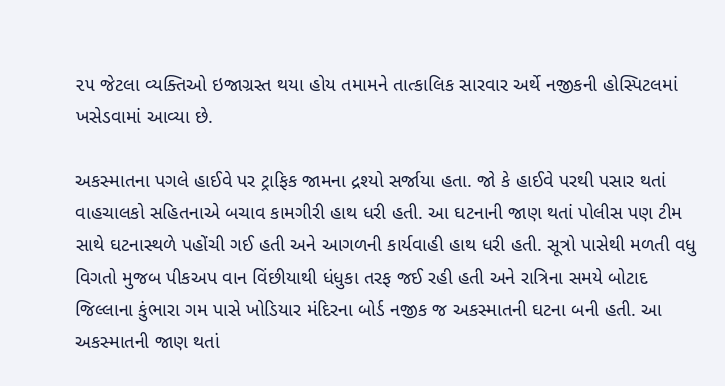૨૫ જેટલા વ્યક્તિઓ ઇજાગ્રસ્ત થયા હોય તમામને તાત્કાલિક સારવાર અર્થે નજીકની હોસ્પિટલમાં ખસેડવામાં આવ્યા છે.

અકસ્માતના પગલે હાઈવે પર ટ્રાફિક જામના દ્રશ્યો સર્જાયા હતા. જો કે હાઈવે પરથી પસાર થતાં વાહચાલકો સહિતનાએ બચાવ કામગીરી હાથ ધરી હતી. આ ઘટનાની જાણ થતાં પોલીસ પણ ટીમ સાથે ઘટનાસ્થળે પહોંચી ગઈ હતી અને આગળની કાર્યવાહી હાથ ધરી હતી. સૂત્રો પાસેથી મળતી વધુ વિગતો મુજબ પીકઅપ વાન વિંછીયાથી ધંધુકા તરફ જઈ રહી હતી અને રાત્રિના સમયે બોટાદ જિલ્લાના કુંભારા ગમ પાસે ખોડિયાર મંદિરના બોર્ડ નજીક જ અકસ્માતની ઘટના બની હતી. આ અકસ્માતની જાણ થતાં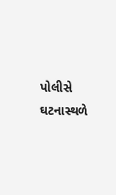પોલીસે ઘટનાસ્થળે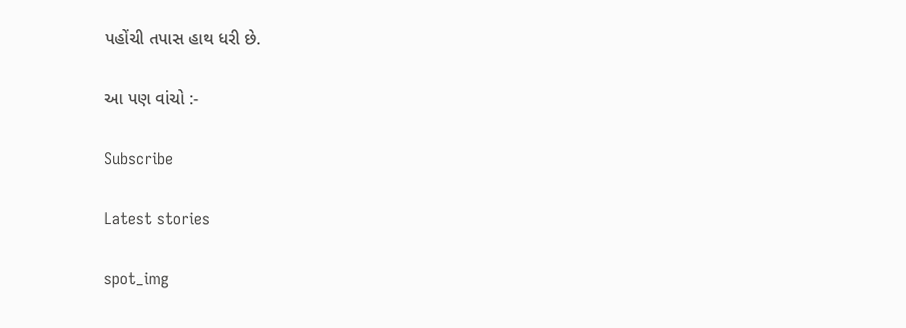પહોંચી તપાસ હાથ ધરી છે.

આ પણ વાંચો :-

Subscribe

Latest stories

spot_img